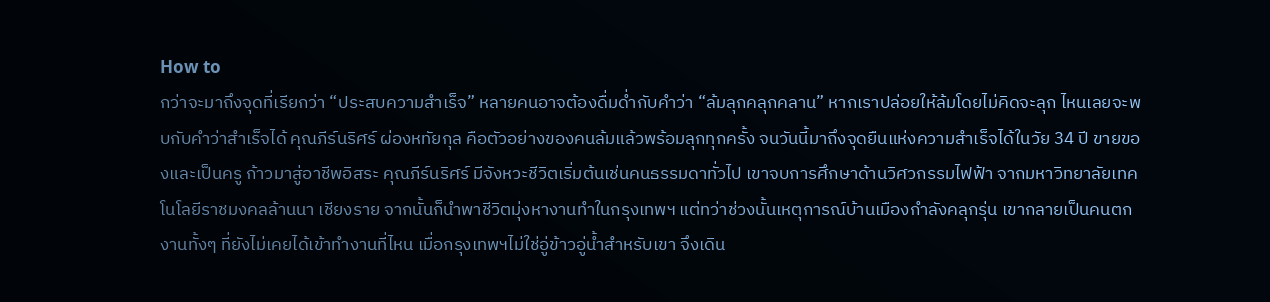How to
กว่าจะมาถึงจุดที่เรียกว่า “ประสบความสำเร็จ” หลายคนอาจต้องดื่มด่ำกับคำว่า “ล้มลุกคลุกคลาน” หากเราปล่อยให้ล้มโดยไม่คิดจะลุก ไหนเลยจะพบกับคำว่าสำเร็จได้ คุณภีร์นริศร์ ผ่องหทัยกุล คือตัวอย่างของคนล้มแล้วพร้อมลุกทุกครั้ง จนวันนี้มาถึงจุดยืนแห่งความสำเร็จได้ในวัย 34 ปี ขายของและเป็นครู ก้าวมาสู่อาชีพอิสระ คุณภีร์นริศร์ มีจังหวะชีวิตเริ่มต้นเช่นคนธรรมดาทั่วไป เขาจบการศึกษาด้านวิศวกรรมไฟฟ้า จากมหาวิทยาลัยเทคโนโลยีราชมงคลล้านนา เชียงราย จากนั้นก็นำพาชีวิตมุ่งหางานทำในกรุงเทพฯ แต่ทว่าช่วงนั้นเหตุการณ์บ้านเมืองกำลังคลุกรุ่น เขากลายเป็นคนตกงานทั้งๆ ที่ยังไม่เคยได้เข้าทำงานที่ไหน เมื่อกรุงเทพฯไม่ใช่อู่ข้าวอู่น้ำสำหรับเขา จึงเดิน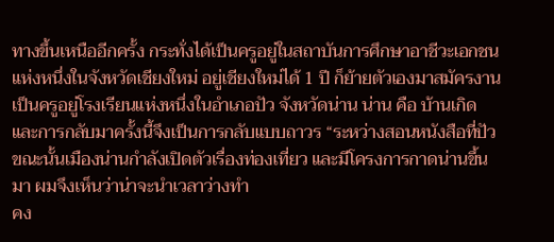ทางขึ้นเหนืออีกครั้ง กระทั่งได้เป็นครูอยู่ในสถาบันการศึกษาอาชีวะเอกชนแห่งหนึ่งในจังหวัดเชียงใหม่ อยู่เชียงใหม่ได้ 1 ปี ก็ย้ายตัวเองมาสมัครงานเป็นครูอยู่โรงเรียนแห่งหนึ่งในอำเภอปัว จังหวัดน่าน น่าน คือ บ้านเกิด และการกลับมาครั้งนี้จึงเป็นการกลับแบบถาวร “ระหว่างสอนหนังสือที่ปัว ขณะนั้นเมืองน่านกำลังเปิดตัวเรื่องท่องเที่ยว และมีโครงการกาดน่านขึ้นมา ผมจึงเห็นว่าน่าจะนำเวลาว่างทำ
คง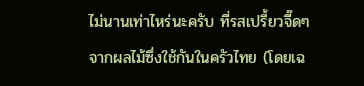ไม่นานเท่าไหร่นะครับ ที่รสเปรี้ยวจี๊ดๆ จากผลไม้ซึ่งใช้กันในครัวไทย (โดยเฉ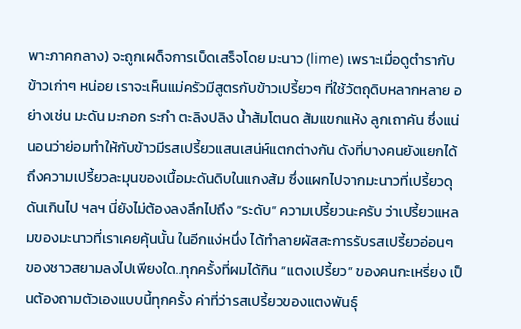พาะภาคกลาง) จะถูกเผด็จการเบ็ดเสร็จโดย มะนาว (lime) เพราะเมื่อดูตำรากับข้าวเก่าๆ หน่อย เราจะเห็นแม่ครัวมีสูตรกับข้าวเปรี้ยวๆ ที่ใช้วัตถุดิบหลากหลาย อย่างเช่น มะดัน มะกอก ระกำ ตะลิงปลิง น้ำส้มโตนด ส้มแขกแห้ง ลูกเถาคัน ซึ่งแน่นอนว่าย่อมทำให้กับข้าวมีรสเปรี้ยวแสนเสน่ห์แตกต่างกัน ดังที่บางคนยังแยกได้ถึงความเปรี้ยวละมุนของเนื้อมะดันดิบในแกงส้ม ซึ่งแผกไปจากมะนาวที่เปรี้ยวดุดันเกินไป ฯลฯ นี่ยังไม่ต้องลงลึกไปถึง “ระดับ” ความเปรี้ยวนะครับ ว่าเปรี้ยวแหลมของมะนาวที่เราเคยคุ้นนั้น ในอีกแง่หนึ่ง ได้ทำลายผัสสะการรับรสเปรี้ยวอ่อนๆ ของชาวสยามลงไปเพียงใด..ทุกครั้งที่ผมได้กิน “แตงเปรี้ยว” ของคนกะเหรี่ยง เป็นต้องถามตัวเองแบบนี้ทุกครั้ง ค่าที่ว่ารสเปรี้ยวของแตงพันธุ์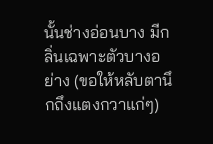นั้นช่างอ่อนบาง มีกลิ่นเฉพาะตัวบางอย่าง (ขอให้หลับตานึกถึงแตงกวาแก่ๆ)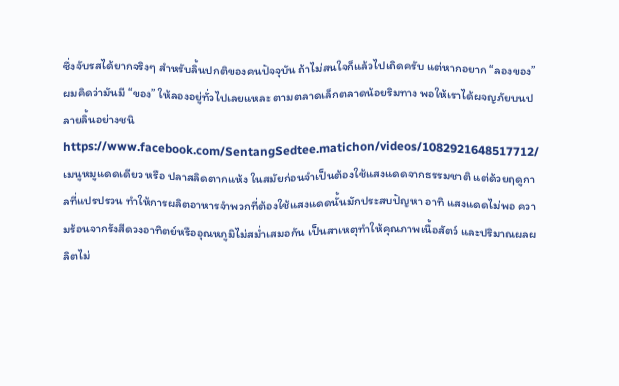ซึ่งจับรสได้ยากจริงๆ สำหรับลิ้นปกติของคนปัจจุบัน ถ้าไม่สนใจก็แล้วไปเถิดครับ แต่หากอยาก “ลองของ” ผมคิดว่ามันมี “ของ” ให้ลองอยู่ทั่วไปเลยแหละ ตามตลาดเล็กตลาดน้อยริมทาง พอให้เราได้ผจญภัยบนปลายลิ้นอย่างชนิ
https://www.facebook.com/SentangSedtee.matichon/videos/1082921648517712/ เมนูหมูแดดเดียว หรือ ปลาสลิดตากแห้ง ในสมัยก่อนจำเป็นต้องใช้แสงแดดจากธรรมชาติ แต่ด้วยฤดูกาลที่แปรปรวน ทำให้การผลิตอาหารจำพวกที่ต้องใช้แสงแดดนั้นมักประสบปัญหา อาทิ แสงแดดไม่พอ ความร้อนจากรังสีดวงอาทิตย์หรืออุณหภูมิไม่สม่ำเสมอกัน เป็นสาเหตุทำให้คุณภาพเนื้อสัตว์ และปริมาณผลผลิตไม่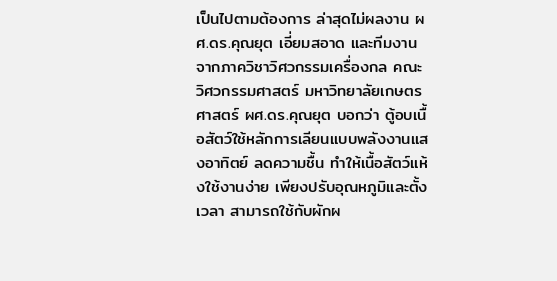เป็นไปตามต้องการ ล่าสุดไม่ผลงาน ผศ.ดร.คุณยุต เอี่ยมสอาด และทีมงานจากภาควิชาวิศวกรรมเครื่องกล คณะวิศวกรรมศาสตร์ มหาวิทยาลัยเกษตรศาสตร์ ผศ.ดร.คุณยุต บอกว่า ตู้อบเนื้อสัตว์ใช้หลักการเลียนแบบพลังงานแสงอาทิตย์ ลดความชื้น ทำให้เนื้อสัตว์แห้งใช้งานง่าย เพียงปรับอุณหภูมิและตั้งเวลา สามารถใช้กับผักผ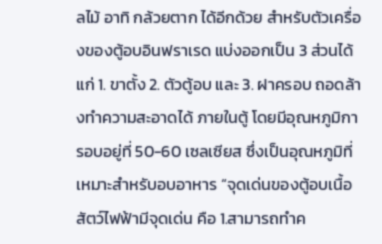ลไม้ อาทิ กล้วยตาก ได้อีกด้วย สำหรับตัวเครื่องของตู้อบอินฟราเรด แบ่งออกเป็น 3 ส่วนได้แก่ 1. ขาตั้ง 2. ตัวตู้อบ และ 3. ฝาครอบ ถอดล้างทำความสะอาดได้ ภายในตู้ โดยมีอุณหภูมิการอบอยู่ที่ 50-60 เซลเซียส ซึ่งเป็นอุณหภูมิที่เหมาะสำหรับอบอาหาร “จุดเด่นของตู้อบเนื้อสัตว์ไฟฟ้ามีจุดเด่น คือ 1.สามารถทำค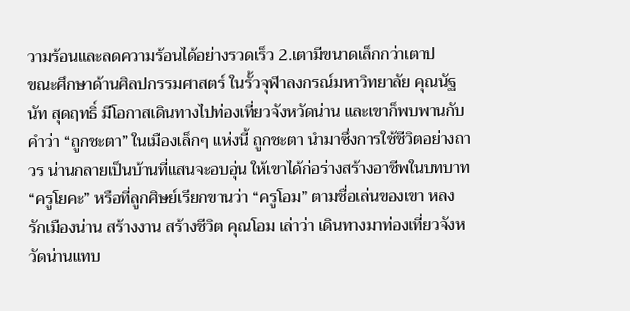วามร้อนและลดความร้อนได้อย่างรวดเร็ว 2.เตามีขนาดเล็กกว่าเตาป
ขณะศึกษาด้านศิลปกรรมศาสตร์ ในรั้วจุฬาลงกรณ์มหาวิทยาลัย คุณนัฐนัท สุดฤทธิ์ มีโอกาสเดินทางไปท่องเที่ยวจังหวัดน่าน และเขาก็พบพานกับคำว่า “ถูกชะตา” ในเมืองเล็กๆ แห่งนี้ ถูกชะตา นำมาซึ่งการใช้ชีวิตอย่างถาวร น่านกลายเป็นบ้านที่แสนจะอบอุ่น ให้เขาได้ก่อร่างสร้างอาชีพในบทบาท “ครูโยคะ” หรือที่ลูกศิษย์เรียกขานว่า “ครูโอม” ตามชื่อเล่นของเขา หลงรักเมืองน่าน สร้างงาน สร้างชีวิต คุณโอม เล่าว่า เดินทางมาท่องเที่ยวจังหวัดน่านแทบ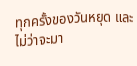ทุกครั้งของวันหยุด และไม่ว่าจะมา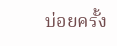บ่อยครั้ง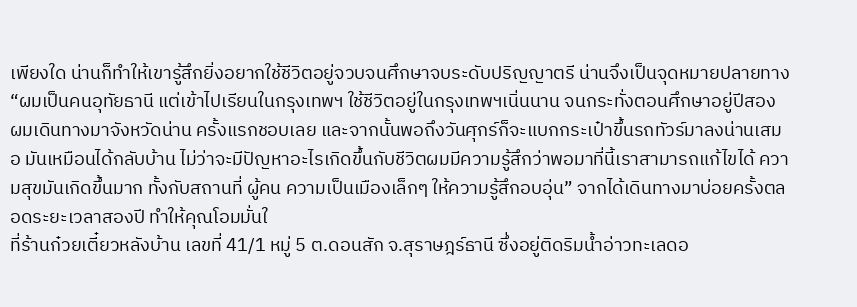เพียงใด น่านก็ทำให้เขารู้สึกยิ่งอยากใช้ชีวิตอยู่จวบจนศึกษาจบระดับปริญญาตรี น่านจึงเป็นจุดหมายปลายทาง “ผมเป็นคนอุทัยธานี แต่เข้าไปเรียนในกรุงเทพฯ ใช้ชีวิตอยู่ในกรุงเทพฯเนิ่นนาน จนกระทั่งตอนศึกษาอยู่ปีสอง ผมเดินทางมาจังหวัดน่าน ครั้งแรกชอบเลย และจากนั้นพอถึงวันศุกร์ก็จะแบกกระเป๋าขึ้นรถทัวร์มาลงน่านเสมอ มันเหมือนได้กลับบ้าน ไม่ว่าจะมีปัญหาอะไรเกิดขึ้นกับชีวิตผมมีความรู้สึกว่าพอมาที่นี้เราสามารถแก้ไขได้ ความสุขมันเกิดขึ้นมาก ทั้งกับสถานที่ ผู้คน ความเป็นเมืองเล็กๆ ให้ความรู้สึกอบอุ่น” จากได้เดินทางมาบ่อยครั้งตลอดระยะเวลาสองปี ทำให้คุณโอมมั่นใ
ที่ร้านก๋วยเตี๋ยวหลังบ้าน เลขที่ 41/1 หมู่ 5 ต.ดอนสัก จ.สุราษฎร์ธานี ซึ่งอยู่ติดริมน้ำอ่าวทะเลดอ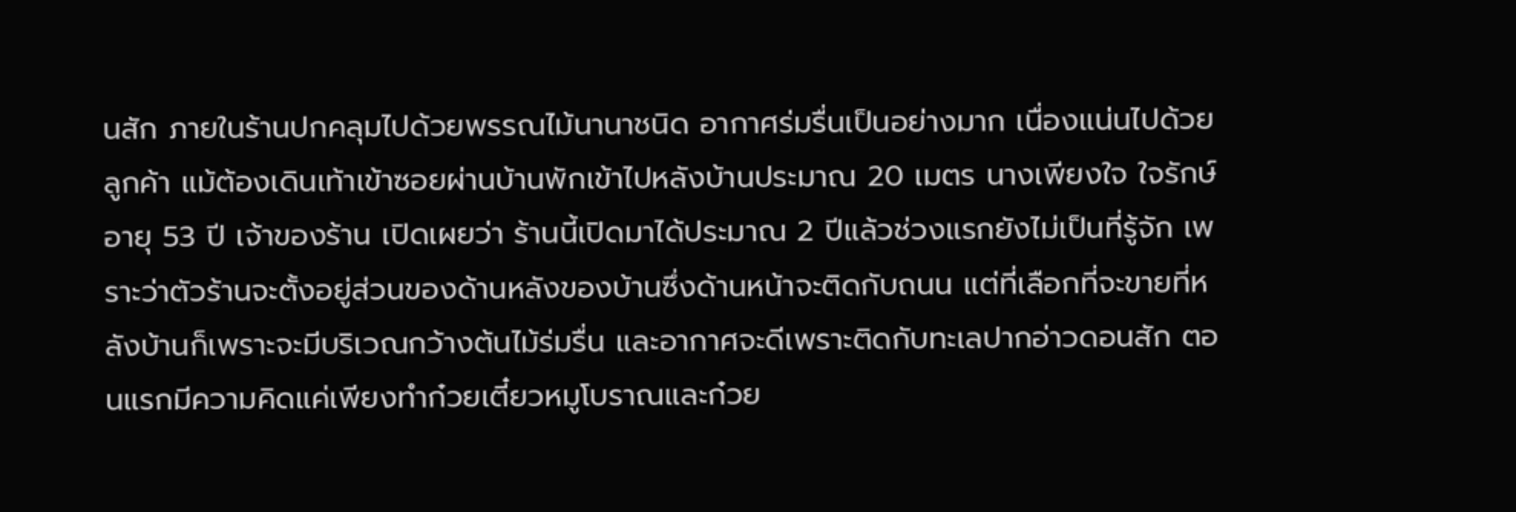นสัก ภายในร้านปกคลุมไปด้วยพรรณไม้นานาชนิด อากาศร่มรื่นเป็นอย่างมาก เนื่องแน่นไปด้วยลูกค้า แม้ต้องเดินเท้าเข้าซอยผ่านบ้านพักเข้าไปหลังบ้านประมาณ 20 เมตร นางเพียงใจ ใจรักษ์ อายุ 53 ปี เจ้าของร้าน เปิดเผยว่า ร้านนี้เปิดมาได้ประมาณ 2 ปีแล้วช่วงแรกยังไม่เป็นที่รู้จัก เพราะว่าตัวร้านจะตั้งอยู่ส่วนของด้านหลังของบ้านซึ่งด้านหน้าจะติดกับถนน แต่ที่เลือกที่จะขายที่หลังบ้านก็เพราะจะมีบริเวณกว้างต้นไม้ร่มรื่น และอากาศจะดีเพราะติดกับทะเลปากอ่าวดอนสัก ตอนแรกมีความคิดแค่เพียงทำก๋วยเตี๋ยวหมูโบราณและก๋วย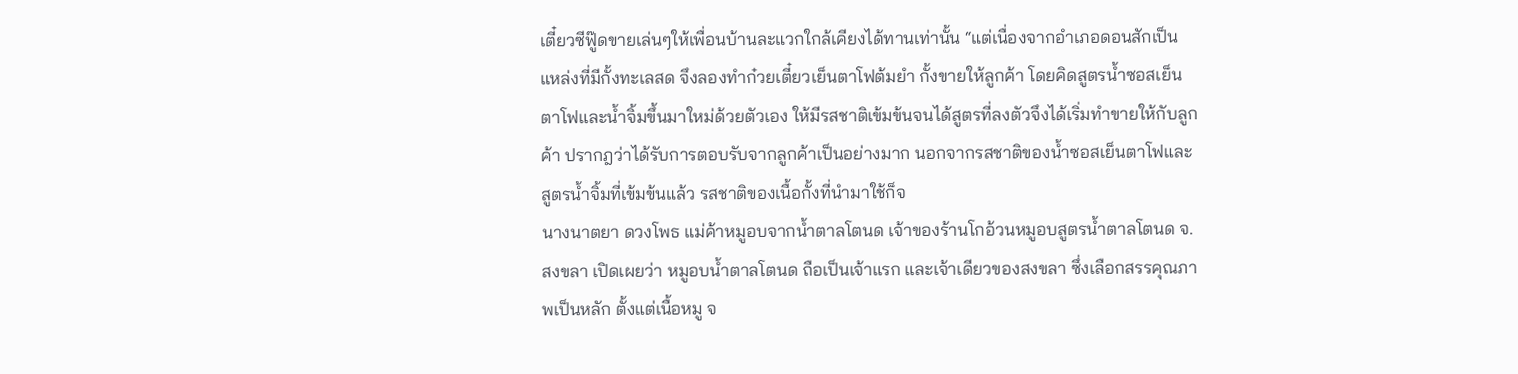เตี๋ยวซีฟู๊ดขายเล่นๆให้เพื่อนบ้านละแวกใกล้เคียงได้ทานเท่านั้น “แต่เนื่องจากอำเภอดอนสักเป็นแหล่งที่มีกั้งทะเลสด จึงลองทำก๋วยเตี๋ยวเย็นตาโฟต้มยำ กั้งขายให้ลูกค้า โดยคิดสูตรน้ำซอสเย็นตาโฟและน้ำจิ้มขึ้นมาใหม่ด้วยตัวเอง ให้มีรสชาติเข้มข้นจนได้สูตรที่ลงตัวจึงได้เริ่มทำขายให้กับลูกค้า ปรากฎว่าได้รับการตอบรับจากลูกค้าเป็นอย่างมาก นอกจากรสชาติของน้ำซอสเย็นตาโฟและสูตรน้ำจิ้มที่เข้มข้นแล้ว รสชาติของเนื้อกั้งที่นำมาใช้ก็จ
นางนาตยา ดวงโพธ แม่ค้าหมูอบจากน้ำตาลโตนด เจ้าของร้านโกอ้วนหมูอบสูตรน้ำตาลโตนด จ.สงขลา เปิดเผยว่า หมูอบน้ำตาลโตนด ถือเป็นเจ้าแรก และเจ้าเดียวของสงขลา ซึ่งเลือกสรรคุณภาพเป็นหลัก ตั้งแต่เนื้อหมู จ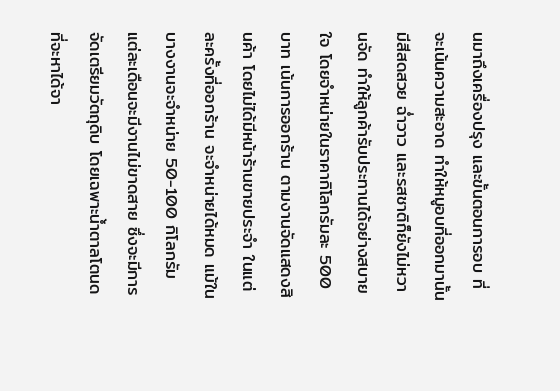นมาถึงเครื่องปรุง และขั้นตอนการอบ ที่จะเน้นความสะอาด ทำให้หมูอบที่ออกมานั้นมีสีสดสวย ฉ่ำวาว และรสชาติก็ยังไม่หวานจัด ทำให้ลูกค้ารับประทานได้อย่างสบายใจ โดยจำหน่ายในราคากิโลกรัมละ 500 บาท เน้นการออกร้าน ตามงานจัดแสดงสินค้า โดยไม่ได้มีหน้าร้านขายประจำ ในแต่ละครั้งที่ออกร้าน จะจำหน่ายได้หมด แม้ในบางงานจะจำหน่าย 50-100 กิโลกรัม แต่ละเดือนจะมีงานไม่ขาดสาย ซึ่งจะมีการจัดเตรียมวัตถุดิบ โดยเฉพาะน้ำตาลโตนด ที่จะหาได้จา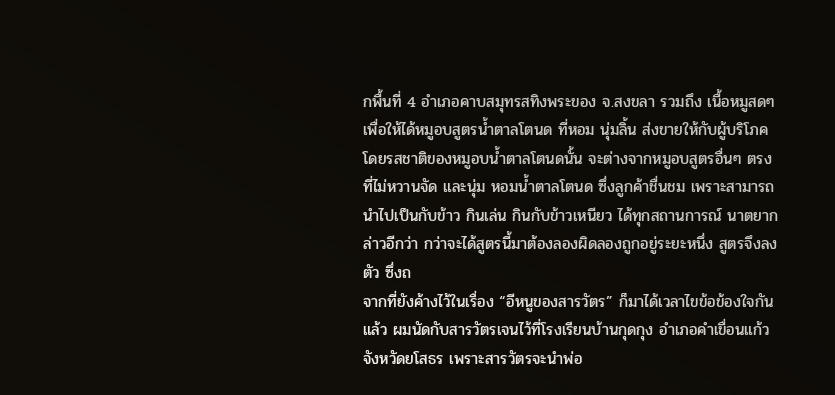กพื้นที่ 4 อำเภอคาบสมุทรสทิงพระของ จ.สงขลา รวมถึง เนื้อหมูสดๆ เพื่อให้ได้หมูอบสูตรน้ำตาลโตนด ที่หอม นุ่มลิ้น ส่งขายให้กับผู้บริโภค โดยรสชาติของหมูอบน้ำตาลโตนดนั้น จะต่างจากหมูอบสูตรอื่นๆ ตรงที่ไม่หวานจัด และนุ่ม หอมน้ำตาลโตนด ซึ่งลูกค้าชื่นชม เพราะสามารถนำไปเป็นกับข้าว กินเล่น กินกับข้าวเหนียว ได้ทุกสถานการณ์ นาตยากล่าวอีกว่า กว่าจะได้สูตรนี้มาต้องลองผิดลองถูกอยู่ระยะหนึ่ง สูตรจึงลงตัว ซึ่งถ
จากที่ยังค้างไว้ในเรื่อง “อีหนูของสารวัตร” ก็มาได้เวลาไขข้อข้องใจกันแล้ว ผมนัดกับสารวัตรเจนไว้ที่โรงเรียนบ้านกุดกุง อำเภอคำเขื่อนแก้ว จังหวัดยโสธร เพราะสารวัตรจะนำพ่อ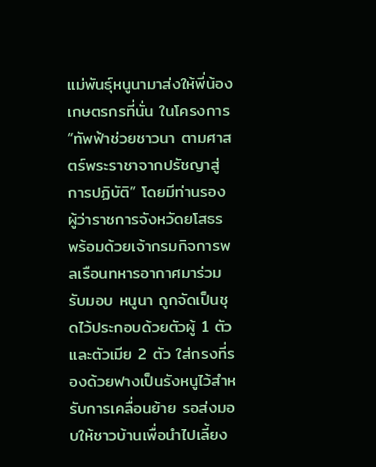แม่พันธุ์หนูนามาส่งให้พี่น้องเกษตรกรที่นั่น ในโครงการ “ทัพฟ้าช่วยชาวนา ตามศาสตร์พระราชาจากปรัชญาสู่การปฏิบัติ” โดยมีท่านรองผู้ว่าราชการจังหวัดยโสธร พร้อมด้วยเจ้ากรมกิจการพลเรือนทหารอากาศมาร่วมรับมอบ หนูนา ถูกจัดเป็นชุดไว้ประกอบด้วยตัวผู้ 1 ตัว และตัวเมีย 2 ตัว ใส่กรงที่รองด้วยฟางเป็นรังหนูไว้สำหรับการเคลื่อนย้าย รอส่งมอบให้ชาวบ้านเพื่อนำไปเลี้ยง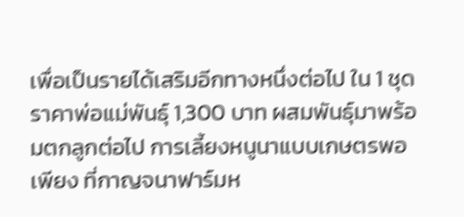เพื่อเป็นรายได้เสริมอีกทางหนึ่งต่อไป ใน 1 ชุด ราคาพ่อแม่พันธุ์ 1,300 บาท ผสมพันธุ์มาพร้อมตกลูกต่อไป การเลี้ยงหนูนาแบบเกษตรพอเพียง ที่กาญจนาฟาร์มห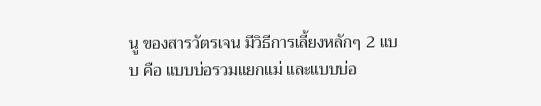นู ของสารวัตรเจน มีวิธีการเลี้ยงหลักๆ 2 แบบ คือ แบบบ่อรวมแยกแม่ และแบบบ่อ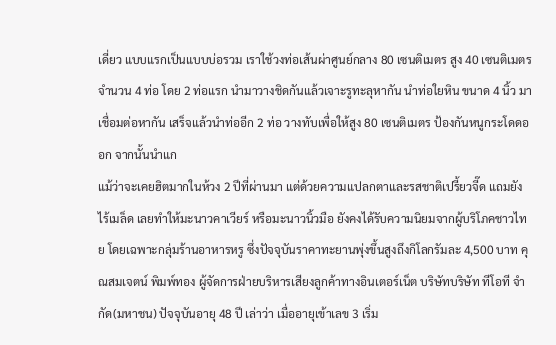เดี่ยว แบบแรกเป็นแบบบ่อรวม เราใช้วงท่อเส้นผ่าศูนย์กลาง 80 เซนติเมตร สูง 40 เซนติเมตร จำนวน 4 ท่อ โดย 2 ท่อแรก นำมาวางชิดกันแล้วเจาะรูทะลุหากัน นำท่อใยหิน ขนาด 4 นิ้ว มาเชื่อมต่อหากัน เสร็จแล้วนำท่ออีก 2 ท่อ วางทับเพื่อให้สูง 80 เซนติเมตร ป้องกันหนูกระโดดออก จากนั้นนำแก
แม้ว่าจะเคยฮิตมากในห้วง 2 ปีที่ผ่านมา แต่ด้วยความแปลกตาและรสชาติเปรี้ยวจี๊ด แถมยังไร้เมล็ด เลยทำให้มะนาวคาเวียร์ หรือมะนาวนิ้วมือ ยังคงได้รับความนิยมจากผู้บริโภคชาวไทย โดยเฉพาะกลุ่มร้านอาหารหรู ซึ่งปัจจุบันราคาทะยานพุ่งขึ้นสูงถึงกิโลกรัมละ 4,500 บาท คุณสมเจตน์ พิมพ์ทอง ผู้จัดการฝ่ายบริหารเสียงลูกค้าทางอินเตอร์เน็ต บริษัทบริษัท ทีโอที จำกัด(มหาชน) ปัจจุบันอายุ 48 ปี เล่าว่า เมื่ออายุเข้าเลข 3 เริ่ม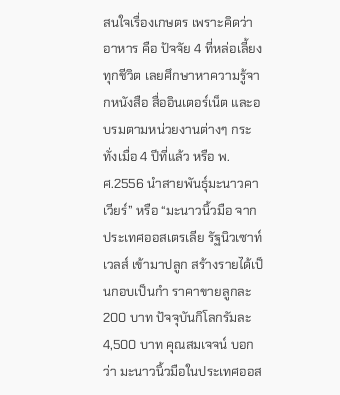สนใจเรื่องเกษตร เพราะคิดว่าอาหาร คือ ปัจจัย 4 ที่หล่อเลี้ยงทุกชีวิต เลยศึกษาหาความรู้จากหนังสือ สื่ออินเตอร์เน็ต และอบรมตามหน่วยงานต่างๆ กระทั่งเมื่อ 4 ปีที่แล้ว หรือ พ.ศ.2556 นำสายพันธุ์มะนาวคาเวียร์” หรือ “มะนาวนิ้วมือ จากประเทศออสเตรเลีย รัฐนิวเซาท์เวลส์ เข้ามาปลูก สร้างรายได้เป็นกอบเป็นกำ ราคาขายลูกละ 200 บาท ปัจจุบันกิโลกรัมละ 4,500 บาท คุณสมเจจน์ บอกว่า มะนาวนิ้วมือในประเทศออส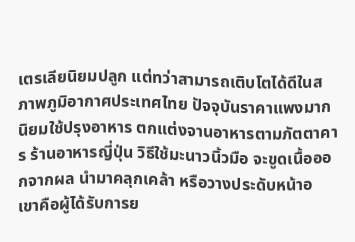เตรเลียนิยมปลูก แต่ทว่าสามารถเติบโตได้ดีในสภาพภูมิอากาศประเทศไทย ปัจจุบันราคาแพงมาก นิยมใช้ปรุงอาหาร ตกแต่งจานอาหารตามภัตตาคาร ร้านอาหารญี่ปุ่น วิธีใช้มะนาวนิ้วมือ จะขูดเนื้อออกจากผล นำมาคลุกเคล้า หรือวางประดับหน้าอ
เขาคือผู้ได้รับการย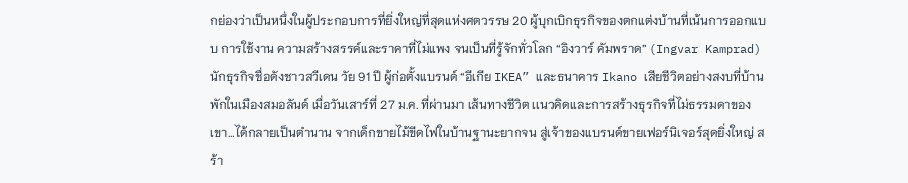กย่องว่าเป็นหนึ่งในผู้ประกอบการที่ยิ่งใหญ่ที่สุดเเห่งศตวรรษ 20 ผู้บุกเบิกธุรกิจของตกแต่งบ้านที่เน้นการออกแบบ การใช้งาน ความสร้างสรรค์และราคาที่ไม่แพง จนเป็นที่รู้จักทั่วโลก “อิงวาร์ คัมพราด” (Ingvar Kamprad) นักธุรกิจชื่อดังชาวสวีเดน วัย 91 ปี ผู้ก่อตั้งแบรนด์ “อีเกีย IKEA” และธนาคาร Ikano เสียชีวิตอย่างสงบที่บ้านพักในเมืองสมอลันด์ เมื่อวันเสาร์ที่ 27 ม.ค. ที่ผ่านมา เส้นทางชีวิต เเนวคิดเเละการสร้างธุรกิจที่ไม่ธรรมดาของเขา…ได้กลายเป็นตำนาน จากเด็กขายไม้ขีดไฟในบ้านฐานะยากจน สู่เจ้าของแบรนด์ขายเฟอร์นิเจอร์สุดยิ่งใหญ่ สร้า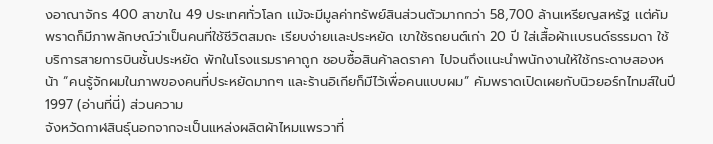งอาณาจักร 400 สาขาใน 49 ประเทศทั่วโลก เเม้จะมีมูลค่าทรัพย์สินส่วนตัวมากกว่า 58,700 ล้านเหรียญสหรัฐ เเต่คัมพราดก็มีภาพลักษณ์ว่าเป็นคนที่ใช้ชีวิตสมถะ เรียบง่ายเเละประหยัด เขาใช้รถยนต์เก่า 20 ปี ใส่เสื้อผ้าเเบรนด์ธรรมดา ใช้บริการสายการบินชั้นประหยัด พักในโรงแรมราคาถูก ชอบซื้อสินค้าลดราคา ไปจนถึงเเนะนำพนักงานให้ใช้กระดาษสองหน้า “คนรู้จักผมในภาพของคนที่ประหยัดมากๆ และร้านอิเกียก็มีไว้เพื่อคนแบบผม” คัมพราดเปิดเผยกับนิวยอร์กไทมส์ในปี 1997 (อ่านที่นี่) ส่วนความ
จังหวัดกาฬสินธุ์นอกจากจะเป็นแหล่งผลิตผ้าไหมแพรวาที่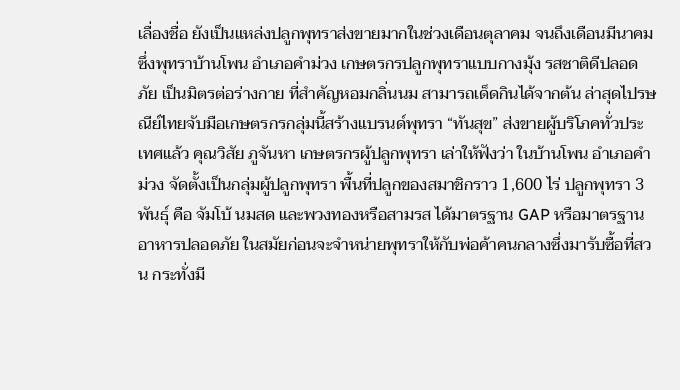เลื่องชื่อ ยังเป็นแหล่งปลูกพุทราส่งขายมากในช่วงเดือนตุลาคม จนถึงเดือนมีนาคม ซึ่งพุทราบ้านโพน อำเภอคำม่วง เกษตรกรปลูกพุทราแบบกางมุ้ง รสชาติดีปลอดภัย เป็นมิตรต่อร่างกาย ที่สำคัญหอมกลิ่นนม สามารถเด็ดกินได้จากต้น ล่าสุดไปรษณีย์ไทยจับมือเกษตรกรกลุ่มนี้สร้างแบรนด์พุทรา “ทันสุข” ส่งขายผู้บริโภคทั่วประเทศแล้ว คุณวิสัย ภูจันหา เกษตรกรผู้ปลูกพุทรา เล่าให้ฟังว่า ในบ้านโพน อำเภอคำม่วง จัดตั้งเป็นกลุ่มผู้ปลูกพุทรา พื้นที่ปลูกของสมาชิกราว 1,600 ไร่ ปลูกพุทรา 3 พันธุ์ คือ จัมโบ้ นมสด และพวงทองหรือสามรส ได้มาตรฐาน GAP หรือมาตรฐานอาหารปลอดภัย ในสมัยก่อนจะจำหน่ายพุทราให้กับพ่อค้าคนกลางซึ่งมารับซื้อที่สวน กระทั่งมี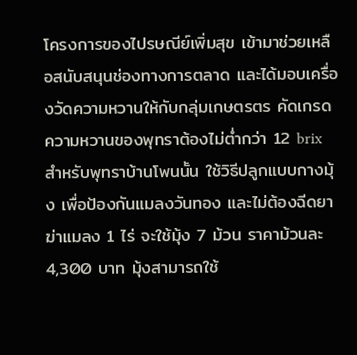โครงการของไปรษณีย์เพิ่มสุข เข้ามาช่วยเหลือสนับสนุนช่องทางการตลาด และได้มอบเครื่องวัดความหวานให้กับกลุ่มเกษตรตร คัดเกรดความหวานของพุทราต้องไม่ต่ำกว่า 12 brix สำหรับพุทราบ้านโพนนั้น ใช้วิธีปลูกแบบกางมุ้ง เพื่อป้องกันแมลงวันทอง และไม่ต้องฉีดยาฆ่าแมลง 1 ไร่ จะใช้มุ้ง 7 ม้วน ราคาม้วนละ 4,300 บาท มุ้งสามารถใช้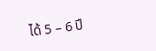ได้ 5 – 6 ปี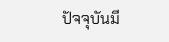ปัจจุบันมี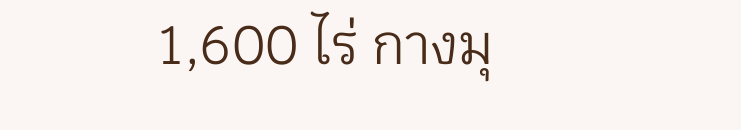1,600 ไร่ กางมุ